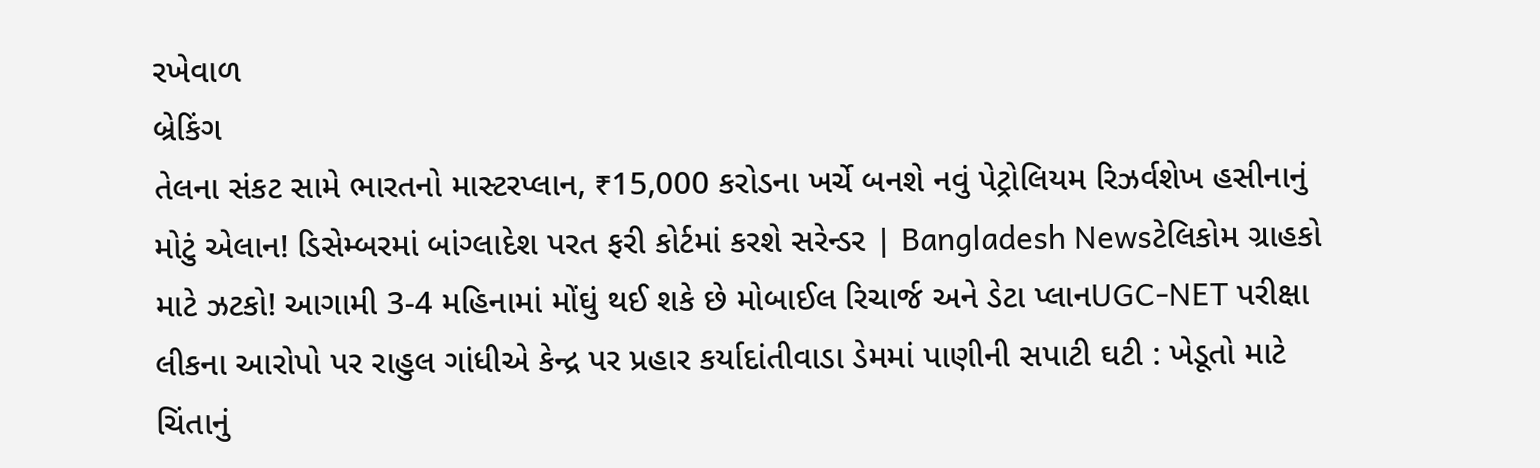રખેવાળ
બ્રેકિંગ
તેલના સંકટ સામે ભારતનો માસ્ટરપ્લાન, ₹15,000 કરોડના ખર્ચે બનશે નવું પેટ્રોલિયમ રિઝર્વશેખ હસીનાનું મોટું એલાન! ડિસેમ્બરમાં બાંગ્લાદેશ પરત ફરી કોર્ટમાં કરશે સરેન્ડર | Bangladesh Newsટેલિકોમ ગ્રાહકો માટે ઝટકો! આગામી 3-4 મહિનામાં મોંઘું થઈ શકે છે મોબાઈલ રિચાર્જ અને ડેટા પ્લાનUGC-NET પરીક્ષા લીકના આરોપો પર રાહુલ ગાંધીએ કેન્દ્ર પર પ્રહાર કર્યાદાંતીવાડા ડેમમાં પાણીની સપાટી ઘટી : ખેડૂતો માટે ચિંતાનું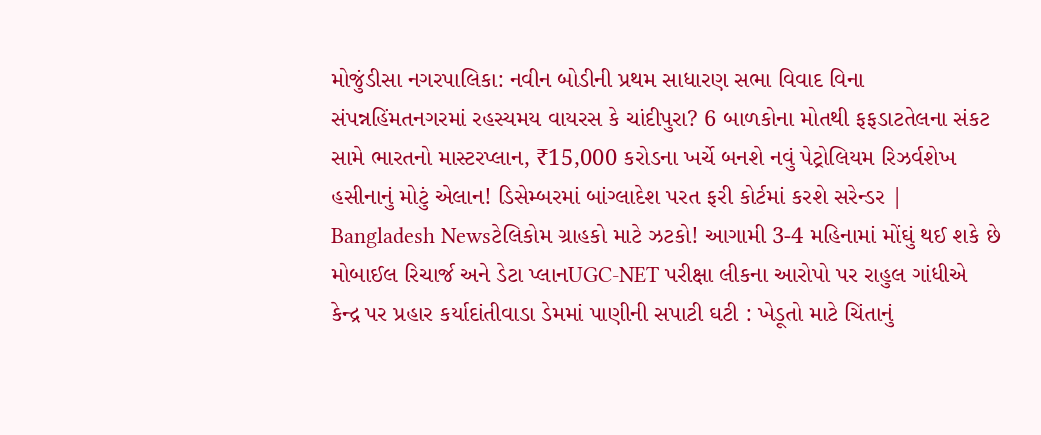મોજુંડીસા નગરપાલિકા: નવીન બોડીની પ્રથમ સાધારણ સભા વિવાદ વિના સંપન્નહિંમતનગરમાં રહસ્યમય વાયરસ કે ચાંદીપુરા? 6 બાળકોના મોતથી ફફડાટતેલના સંકટ સામે ભારતનો માસ્ટરપ્લાન, ₹15,000 કરોડના ખર્ચે બનશે નવું પેટ્રોલિયમ રિઝર્વશેખ હસીનાનું મોટું એલાન! ડિસેમ્બરમાં બાંગ્લાદેશ પરત ફરી કોર્ટમાં કરશે સરેન્ડર | Bangladesh Newsટેલિકોમ ગ્રાહકો માટે ઝટકો! આગામી 3-4 મહિનામાં મોંઘું થઈ શકે છે મોબાઈલ રિચાર્જ અને ડેટા પ્લાનUGC-NET પરીક્ષા લીકના આરોપો પર રાહુલ ગાંધીએ કેન્દ્ર પર પ્રહાર કર્યાદાંતીવાડા ડેમમાં પાણીની સપાટી ઘટી : ખેડૂતો માટે ચિંતાનું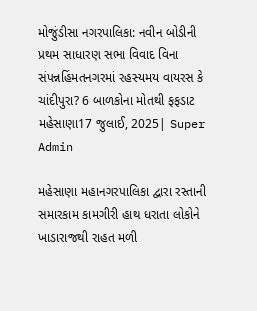મોજુંડીસા નગરપાલિકા: નવીન બોડીની પ્રથમ સાધારણ સભા વિવાદ વિના સંપન્નહિંમતનગરમાં રહસ્યમય વાયરસ કે ચાંદીપુરા? 6 બાળકોના મોતથી ફફડાટ
મહેસાણા17 જુલાઈ, 2025| Super Admin

મહેસાણા મહાનગરપાલિકા દ્વારા રસ્તાની સમારકામ કામગીરી હાથ ધરાતા લોકોને ખાડારાજથી રાહત મળી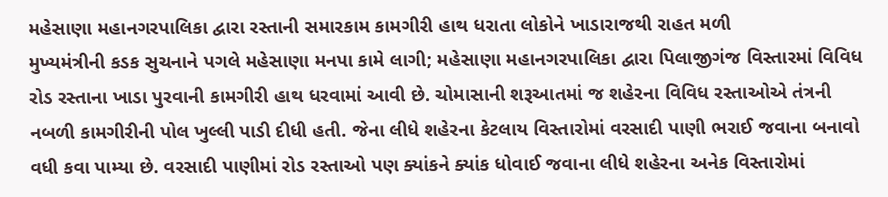મહેસાણા મહાનગરપાલિકા દ્વારા રસ્તાની સમારકામ કામગીરી હાથ ધરાતા લોકોને ખાડારાજથી રાહત મળી
મુખ્યમંત્રીની કડક સુચનાને પગલે મહેસાણા મનપા કામે લાગી; મહેસાણા મહાનગરપાલિકા દ્વારા પિલાજીગંજ વિસ્તારમાં વિવિધ રોડ રસ્તાના ખાડા પુરવાની કામગીરી હાથ ધરવામાં આવી છે. ચોમાસાની શરૂઆતમાં જ શહેરના વિવિધ રસ્તાઓએ તંત્રની નબળી કામગીરીની પોલ ખુલ્લી પાડી દીધી હતી. જેના લીધે શહેરના કેટલાય વિસ્તારોમાં વરસાદી પાણી ભરાઈ જવાના બનાવો વધી કવા પામ્યા છે. વરસાદી પાણીમાં રોડ રસ્તાઓ પણ ક્યાંકને ક્યાંક ધોવાઈ જવાના લીધે શહેરના અનેક વિસ્તારોમાં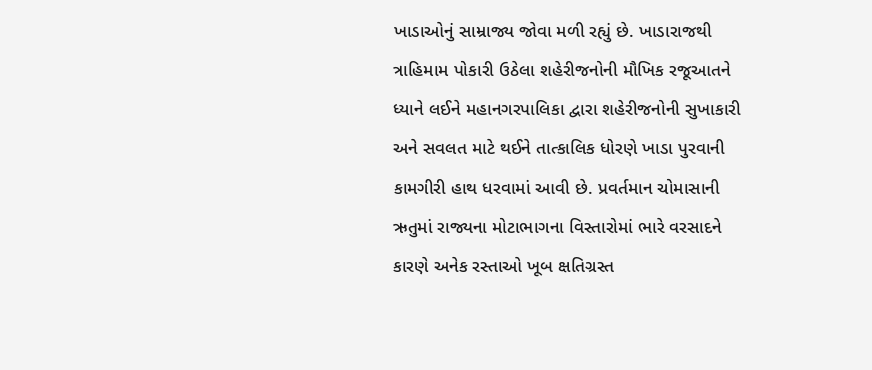ખાડાઓનું સામ્રાજ્ય જોવા મળી રહ્યું છે. ખાડારાજથી ત્રાહિમામ પોકારી ઉઠેલા શહેરીજનોની મૌખિક રજૂઆતને ધ્યાને લઈને મહાનગરપાલિકા દ્વારા શહેરીજનોની સુખાકારી અને સવલત માટે થઈને તાત્કાલિક ધોરણે ખાડા પુરવાની કામગીરી હાથ ધરવામાં આવી છે. પ્રવર્તમાન ચોમાસાની ઋતુમાં રાજ્યના મોટાભાગના વિસ્તારોમાં ભારે વરસાદને કારણે અનેક રસ્તાઓ ખૂબ ક્ષતિગ્રસ્ત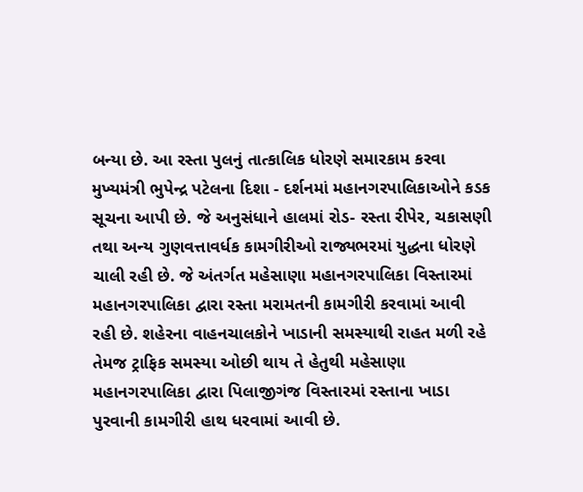બન્યા છે. આ રસ્તા પુલનું તાત્કાલિક ધોરણે સમારકામ કરવા મુખ્યમંત્રી ભુપેન્દ્ર પટેલના દિશા - દર્શનમાં મહાનગરપાલિકાઓને કડક સૂચના આપી છે. જે અનુસંધાને હાલમાં રોડ- રસ્તા રીપેર, ચકાસણી તથા અન્ય ગુણવત્તાવર્ધક કામગીરીઓ રાજ્યભરમાં યુદ્ધના ધોરણે ચાલી રહી છે. જે અંતર્ગત મહેસાણા મહાનગરપાલિકા વિસ્તારમાં મહાનગરપાલિકા દ્વારા રસ્તા મરામતની કામગીરી કરવામાં આવી રહી છે. શહેરના વાહનચાલકોને ખાડાની સમસ્યાથી રાહત મળી રહે તેમજ ટ્રાફિક સમસ્યા ઓછી થાય તે હેતુથી મહેસાણા મહાનગરપાલિકા દ્વારા પિલાજીગંજ વિસ્તારમાં રસ્તાના ખાડા પુરવાની કામગીરી હાથ ધરવામાં આવી છે.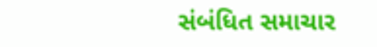સંબંધિત સમાચાર